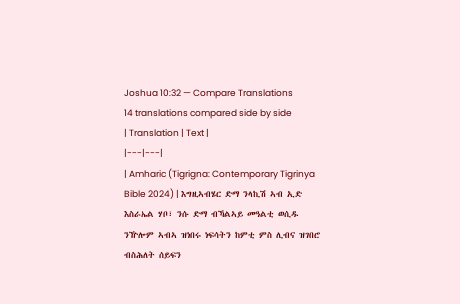Joshua 10:32 — Compare Translations
14 translations compared side by side
| Translation | Text |
|---|---|
| Amharic (Tigrigna: Contemporary Tigrinya Bible 2024) | እግዚኣብሄር ድማ ንላኪሽ ኣብ ኢድ እስራኤል ሃቦ፣ ንሱ ድማ ብኻልኣይ መዓልቲ ወሲዱ ንዅሎም ኣብኣ ዝነበሩ ነፍሳትን ከምቲ ምስ ሊብና ዝገበሮ ብስሕለት ሰይፍን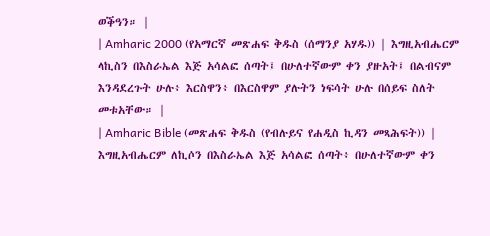ወቕዓን። |
| Amharic 2000 (የአማርኛ መጽሐፍ ቅዱስ (ሰማንያ አሃዱ)) | እግዚአብሔርም ላኪስን በእስራኤል እጅ አሳልፎ ሰጣት፤ በሁለተኛውም ቀን ያዙአት፤ በልብናም እንዳደረጉት ሁሉ፥ እርስዋን፥ በእርስዋም ያሉትን ነፍሳት ሁሉ በሰይፍ ስለት መቱአቸው። |
| Amharic Bible (መጽሐፍ ቅዱስ (የብሉይና የሐዲስ ኪዳን መጻሕፍት)) | እግዚአብሔርም ለኪሶን በእስራኤል እጅ አሳልፎ ሰጣት፥ በሁለተኛውም ቀን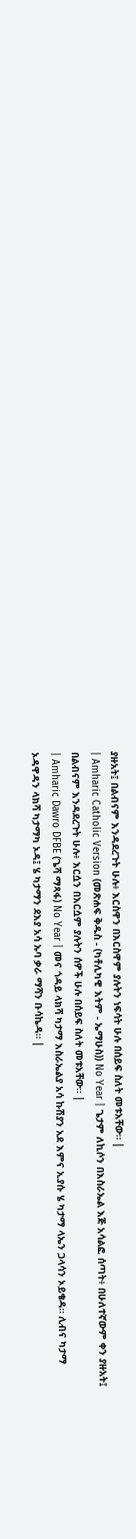ያዙአት፤ በልብናም እንዳደረጉት ሁሉ፥ እርስዋን በእርስዋም ያሉትን ነፍሳት ሁሉ በሰይፍ ስለት መቱአቸው። |
| Amharic Catholic Version (መጽሐፍ ቅዱስ - (ካቶሊካዊ እትም - ኤማሁስ)) No Year | ጌታም ለኪሶን በእስራኤል እጅ አሳልፎ ሰጣት፥ በሁለተኛውም ቀን ያዙአት፤ በልብናም እንዳደረጉት ሁሉ፥ እርሷን በእርሷም ያሉትን ሰዎች ሁሉ በሰይፍ ስለት መቱአቸው። |
| Amharic Dawro DFBE (ጌሻ ማጻፋ) No Year | መና ጎዳይ ላክሻ ካታማ እስራኤልያ አሳ ኩሽያን አደ እምና ኢያሱ ሄ ካታማ ላኤን ጋላሳን ኦይቄዳ። ሊብና ካታማ ኦዳዋዳን ላክሻ ካታማካ ኦዳ፤ ሄ ካታማን ደእያ አሳ ኡባ ቃራ ማሻን ቡሳኬዳ። |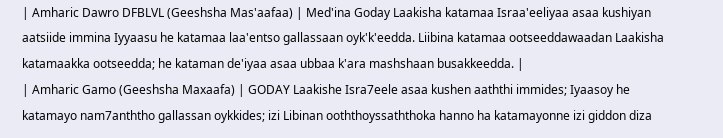| Amharic Dawro DFBLVL (Geeshsha Mas'aafaa) | Med'ina Goday Laakisha katamaa Israa'eeliyaa asaa kushiyan aatsiide immina Iyyaasu he katamaa laa'entso gallassaan oyk'k'eedda. Liibina katamaa ootseeddawaadan Laakisha katamaakka ootseedda; he kataman de'iyaa asaa ubbaa k'ara mashshaan busakkeedda. |
| Amharic Gamo (Geeshsha Maxaafa) | GODAY Laakishe Isra7eele asaa kushen aaththi immides; Iyaasoy he katamayo nam7anththo gallassan oykkides; izi Libinan ooththoyssaththoka hanno ha katamayonne izi giddon diza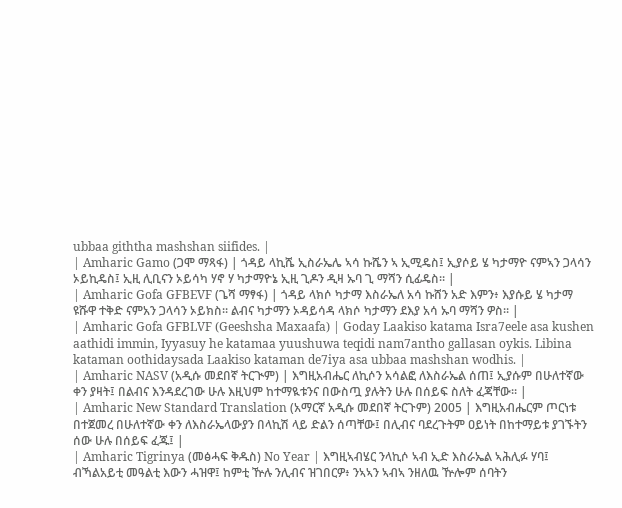ubbaa giththa mashshan siifides. |
| Amharic Gamo (ጋሞ ማጻፋ) | ጎዳይ ላኪሼ ኢስራኤሌ ኣሳ ኩሼን ኣ ኢሚዴስ፤ ኢያሶይ ሄ ካታማዮ ናምኣን ጋላሳን ኦይኪዴስ፤ ኢዚ ሊቢናን ኦይሳካ ሃኖ ሃ ካታማዮኔ ኢዚ ጊዶን ዲዛ ኡባ ጊ ማሻን ሲፊዴስ። |
| Amharic Gofa GFBEVF (ጌሻ ማፃፋ) | ጎዳይ ላክሶ ካታማ እስራኤለ አሳ ኩሸን አድ እምን፥ እያሱይ ሄ ካታማ ዩሹዋ ተቅድ ናምአን ጋላሳን ኦይክስ። ልብና ካታማን ኦዳይሳዳ ላክሶ ካታማን ደእያ አሳ ኡባ ማሻን ዎስ። |
| Amharic Gofa GFBLVF (Geeshsha Maxaafa) | Goday Laakiso katama Isra7eele asa kushen aathidi immin, Iyyasuy he katamaa yuushuwa teqidi nam7antho gallasan oykis. Libina kataman oothidaysada Laakiso kataman de7iya asa ubbaa mashshan wodhis. |
| Amharic NASV (አዲሱ መደበኛ ትርጒም) | እግዚአብሔር ለኪሶን አሳልፎ ለእስራኤል ሰጠ፤ ኢያሱም በሁለተኛው ቀን ያዛት፤ በልብና እንዳደረገው ሁሉ እዚህም ከተማዪቱንና በውስጧ ያሉትን ሁሉ በሰይፍ ስለት ፈጃቸው። |
| Amharic New Standard Translation (አማርኛ አዲሱ መደበኛ ትርጉም) 2005 | እግዚአብሔርም ጦርነቱ በተጀመረ በሁለተኛው ቀን ለእስራኤላውያን በላኪሽ ላይ ድልን ሰጣቸው፤ በሊብና ባደረጉትም ዐይነት በከተማይቱ ያገኙትን ሰው ሁሉ በሰይፍ ፈጁ፤ |
| Amharic Tigrinya (መፅሓፍ ቅዱስ) No Year | እግዚኣብሄር ንላኪሶ ኣብ ኢድ እስራኤል ኣሕሊፉ ሃባ፤ ብኻልአይቲ መዓልቲ እውን ሓዝዋ፤ ከምቲ ዅሉ ንሊብና ዝገበርዎ፥ ንኣኣን ኣብኣ ንዘለዉ ዅሎም ሰባትን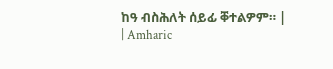ከዓ ብስሕለት ሰይፊ ቐተልዎም። |
| Amharic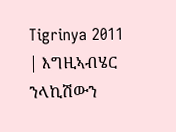Tigrinya 2011 | እግዚኣብሄር ንላኪሽውን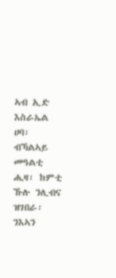ኣብ ኢድ እስራኤል ሀባ፡ ብኻልኣይ መዓልቲ ሒዛ፡ ከምቲ ኹሉ ንሊብና ዝገበራ፡ ንእኣን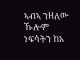ኣብኣ ንዘለው ኹሎም ነፍሳትን ከአ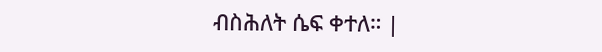ብስሕለት ሴፍ ቀተለ። |